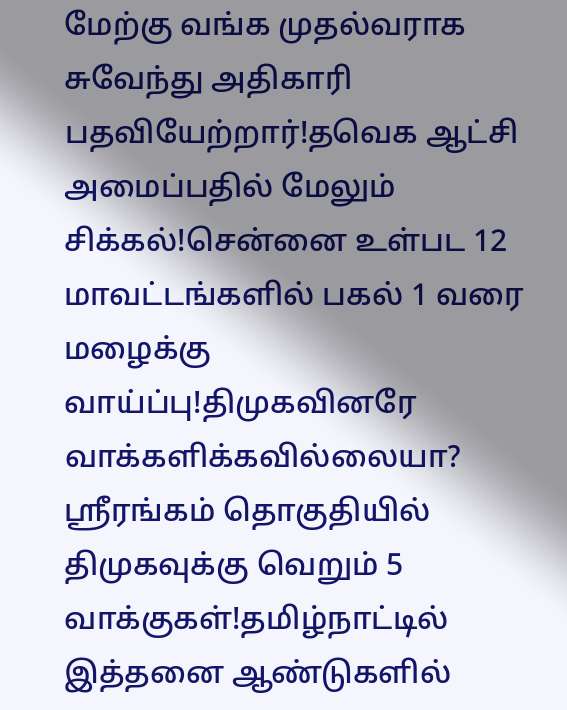மேற்கு வங்க முதல்வராக சுவேந்து அதிகாரி பதவியேற்றார்!தவெக ஆட்சி அமைப்பதில் மேலும் சிக்கல்!சென்னை உள்பட 12 மாவட்டங்களில் பகல் 1 வரை மழைக்கு வாய்ப்பு!திமுகவினரே வாக்களிக்கவில்லையா? ஸ்ரீரங்கம் தொகுதியில் திமுகவுக்கு வெறும் 5 வாக்குகள்!தமிழ்நாட்டில் இத்தனை ஆண்டுகளில்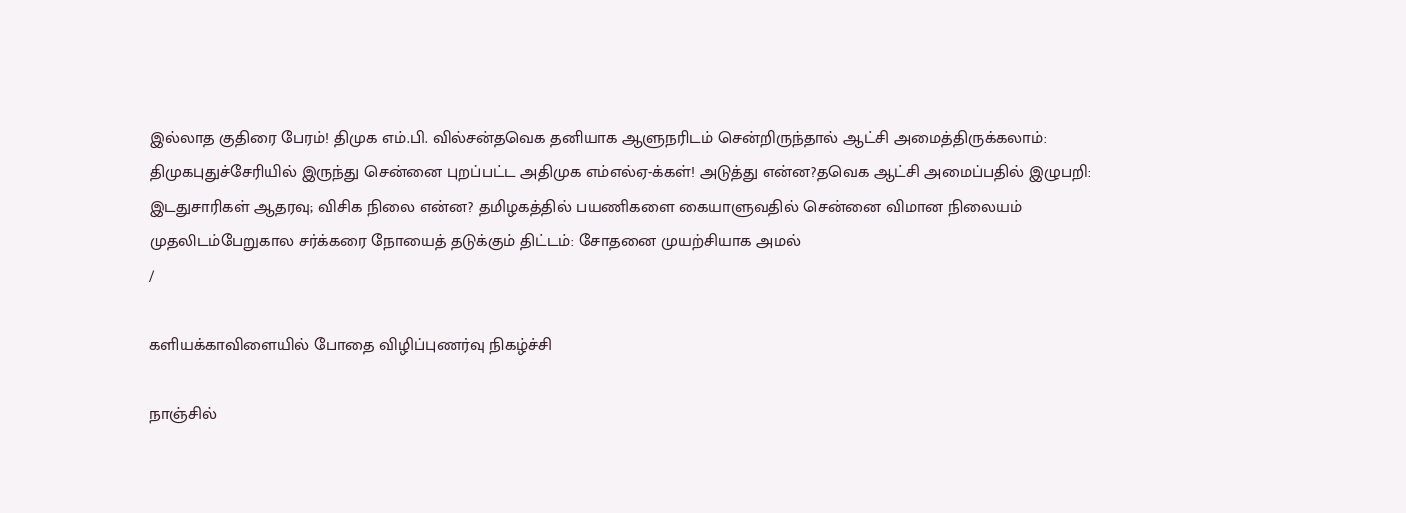இல்லாத குதிரை பேரம்! திமுக எம்.பி. வில்சன்தவெக தனியாக ஆளுநரிடம் சென்றிருந்தால் ஆட்சி அமைத்திருக்கலாம்: திமுகபுதுச்சேரியில் இருந்து சென்னை புறப்பட்ட அதிமுக எம்எல்ஏ-க்கள்! அடுத்து என்ன?தவெக ஆட்சி அமைப்பதில் இழுபறி: இடதுசாரிகள் ஆதரவு; விசிக நிலை என்ன? தமிழகத்தில் பயணிகளை கையாளுவதில் சென்னை விமான நிலையம் முதலிடம்பேறுகால சர்க்கரை நோயைத் தடுக்கும் திட்டம்: சோதனை முயற்சியாக அமல்
/

களியக்காவிளையில் போதை விழிப்புணர்வு நிகழ்ச்சி

நாஞ்சில்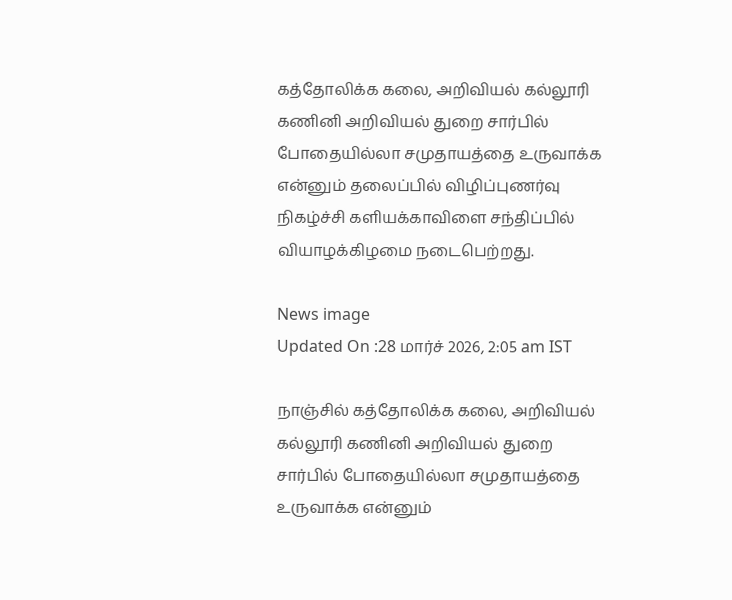கத்தோலிக்க கலை, அறிவியல் கல்லூரி கணினி அறிவியல் துறை சார்பில் போதையில்லா சமுதாயத்தை உருவாக்க என்னும் தலைப்பில் விழிப்புணர்வு நிகழ்ச்சி களியக்காவிளை சந்திப்பில் வியாழக்கிழமை நடைபெற்றது.

News image
Updated On :28 மார்ச் 2026, 2:05 am IST

நாஞ்சில் கத்தோலிக்க கலை, அறிவியல் கல்லூரி கணினி அறிவியல் துறை சார்பில் போதையில்லா சமுதாயத்தை உருவாக்க என்னும்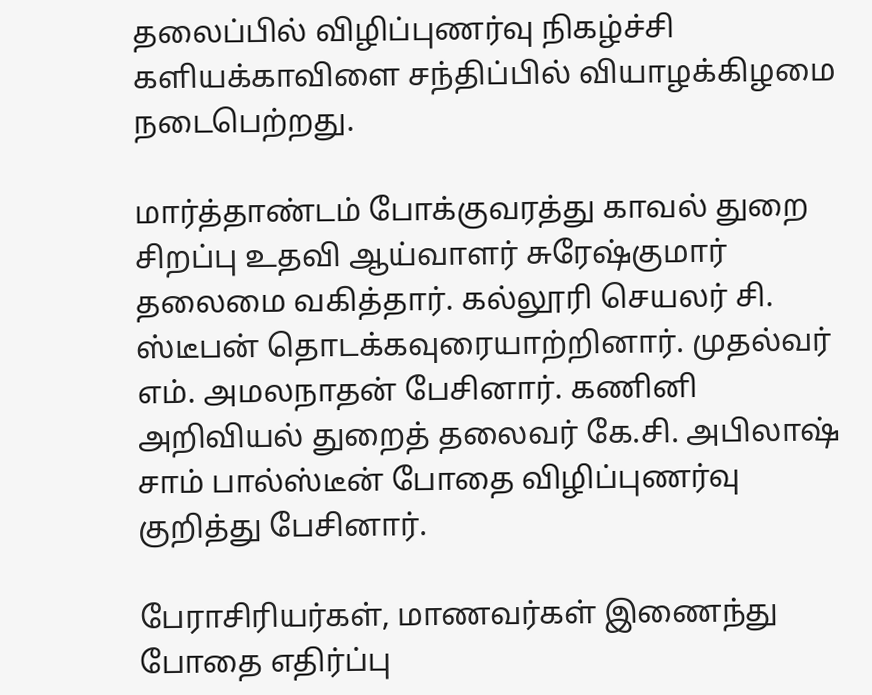தலைப்பில் விழிப்புணர்வு நிகழ்ச்சி களியக்காவிளை சந்திப்பில் வியாழக்கிழமை நடைபெற்றது.

மார்த்தாண்டம் போக்குவரத்து காவல் துறை சிறப்பு உதவி ஆய்வாளர் சுரேஷ்குமார் தலைமை வகித்தார். கல்லூரி செயலர் சி. ஸ்டீபன் தொடக்கவுரையாற்றினார். முதல்வர் எம். அமலநாதன் பேசினார். கணினி அறிவியல் துறைத் தலைவர் கே.சி. அபிலாஷ் சாம் பால்ஸ்டீன் போதை விழிப்புணர்வு குறித்து பேசினார்.

பேராசிரியர்கள், மாணவர்கள் இணைந்து போதை எதிர்ப்பு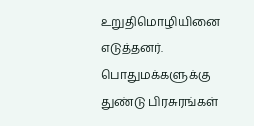உறுதிமொழியினை எடுத்தனர். பொதுமக்களுக்கு துண்டு பிரசுரங்கள்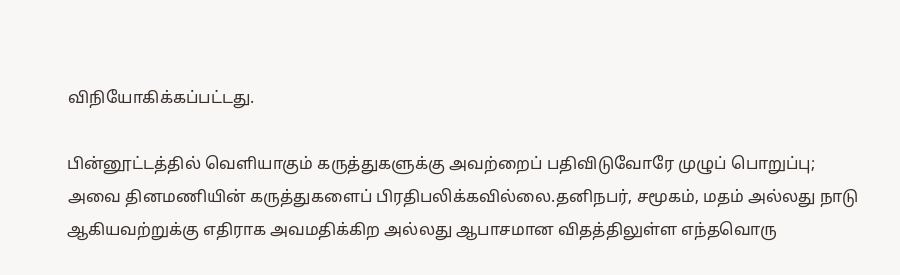விநியோகிக்கப்பட்டது.

பின்னூட்டத்தில் வெளியாகும் கருத்துகளுக்கு அவற்றைப் பதிவிடுவோரே முழுப் பொறுப்பு; அவை தினமணியின் கருத்துகளைப் பிரதிபலிக்கவில்லை.தனிநபர், சமூகம், மதம் அல்லது நாடு ஆகியவற்றுக்கு எதிராக அவமதிக்கிற அல்லது ஆபாசமான விதத்திலுள்ள எந்தவொரு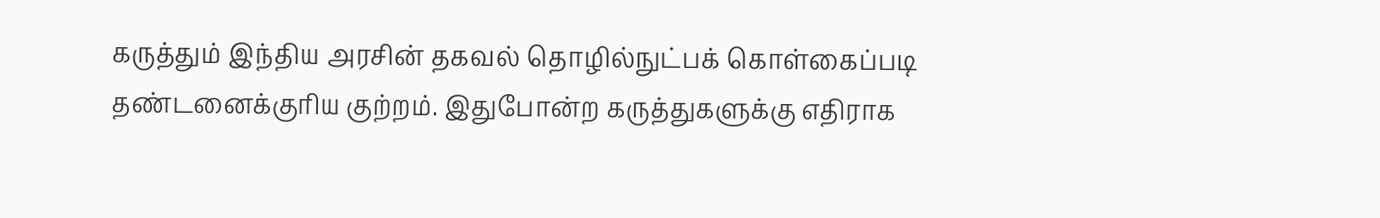கருத்தும் இந்திய அரசின் தகவல் தொழில்நுட்பக் கொள்கைப்படி தண்டனைக்குரிய குற்றம். இதுபோன்ற கருத்துகளுக்கு எதிராக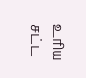உரிய சட்ட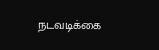நடவடிக்கை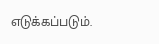எடுக்கப்படும்.